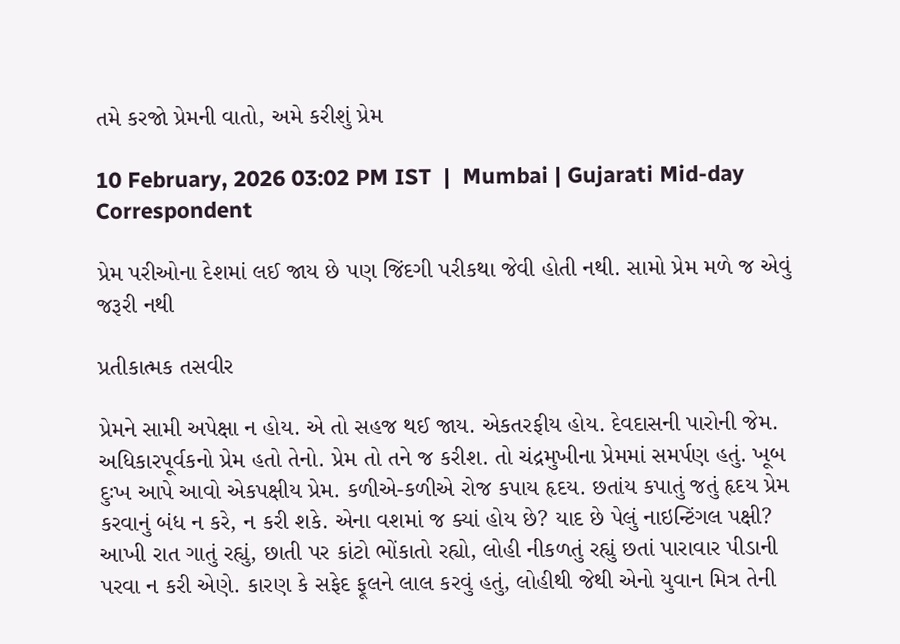તમે કરજો પ્રેમની વાતો, અમે કરીશું પ્રેમ

10 February, 2026 03:02 PM IST  |  Mumbai | Gujarati Mid-day Correspondent

પ્રેમ પરીઓના દેશમાં લઈ જાય છે પણ જિંદગી પરીકથા જેવી હોતી નથી. સામો પ્રેમ મળે જ એવું જરૂરી નથી

પ્રતીકાત્મક તસવીર

પ્રેમને સામી અપેક્ષા ન હોય. એ તો સહજ થઈ જાય. એકતરફીય હોય. દેવદાસની પારોની જેમ. અધિકારપૂર્વકનો પ્રેમ હતો તેનો. પ્રેમ તો તને જ કરીશ. તો ચંદ્રમુખીના પ્રેમમાં સમર્પણ હતું. ખૂબ દુઃખ આપે આવો એકપક્ષીય પ્રેમ. કળીએ-કળીએ રોજ કપાય હૃદય. છતાંય કપાતું જતું હૃદય પ્રેમ કરવાનું બંધ ન કરે, ન કરી શકે. એના વશમાં જ ક્યાં હોય છે? યાદ છે પેલું નાઇન્ટિંગલ પક્ષી? આખી રાત ગાતું રહ્યું, છાતી પર કાંટો ભોંકાતો રહ્યો, લોહી નીકળતું રહ્યું છતાં પારાવાર પીડાની પરવા ન કરી એણે. કારણ કે સફેદ ફૂલને લાલ કરવું હતું, લોહીથી જેથી એનો યુવાન મિત્ર તેની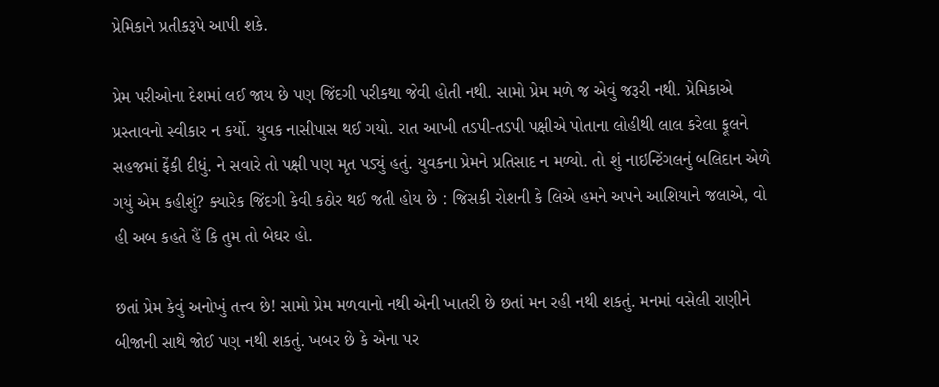પ્રેમિકાને પ્રતીકરૂપે આપી શકે.

પ્રેમ પરીઓના દેશમાં લઈ જાય છે પણ જિંદગી પરીકથા જેવી હોતી નથી. સામો પ્રેમ મળે જ એવું જરૂરી નથી. પ્રેમિકાએ પ્રસ્તાવનો સ્વીકાર ન કર્યો. યુવક નાસીપાસ થઈ ગયો. રાત આખી તડપી-તડપી પક્ષીએ પોતાના લોહીથી લાલ કરેલા ફૂલને સહજમાં ફેંકી દીધું. ને સવારે તો પક્ષી પણ મૃત પડ્યું હતું. યુવકના પ્રેમને પ્રતિસાદ ન મળ્યો. તો શું નાઇન્ટિંગલનું બલિદાન એળે ગયું એમ કહીશું? ક્યારેક જિંદગી કેવી કઠોર થઈ જતી હોય છે : જિસકી રોશની કે લિએ હમને અપને આશિયાને જલાએ, વો હી અબ કહતે હૈં કિ તુમ તો બેઘર હો.

છતાં પ્રેમ કેવું અનોખું તત્ત્વ છે! સામો પ્રેમ મળવાનો નથી એની ખાતરી છે છતાં મન રહી નથી શકતું. મનમાં વસેલી રાણીને બીજાની સાથે જોઈ પણ નથી શકતું. ખબર છે કે એના પર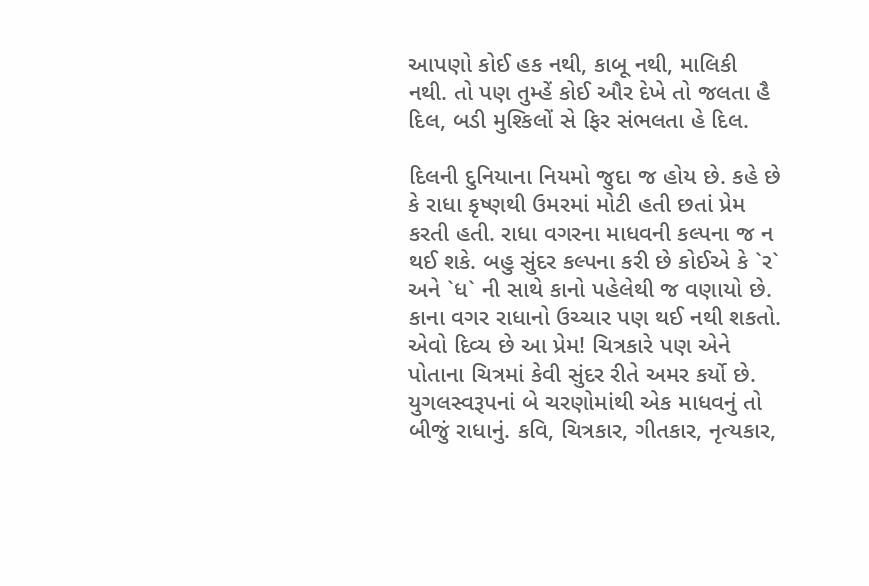આપણો કોઈ હક નથી, કાબૂ નથી, માલિકી નથી. તો પણ તુમ્હેં કોઈ ઔર દેખે તો જલતા હૈ દિલ, બડી મુશ્કિલોં સે ફિર સંભલતા હે દિલ.

દિલની દુનિયાના નિયમો જુદા જ હોય છે. કહે છે કે રાધા કૃષ્ણથી ઉમરમાં મોટી હતી છતાં પ્રેમ કરતી હતી. રાધા વગરના માધવની કલ્પના જ ન થઈ શકે. બહુ સુંદર કલ્પના કરી છે કોઈએ કે `ર` અને `ધ` ની સાથે કાનો પહેલેથી જ વણાયો છે. કાના વગર રાધાનો ઉચ્ચાર પણ થઈ નથી શકતો. એવો દિવ્ય છે આ પ્રેમ! ચિત્રકારે પણ એને પોતાના ચિત્રમાં કેવી સુંદર રીતે અમર કર્યો છે. યુગલસ્વરૂપનાં બે ચરણોમાંથી એક માધવનું તો બીજું રાધાનું. કવિ, ચિત્રકાર, ગીતકાર, નૃત્યકાર,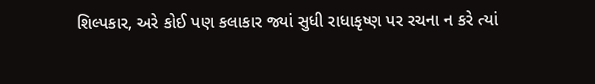શિલ્પકાર, અરે કોઈ પણ કલાકાર જ્યાં સુધી રાધાકૃષ્ણ પર રચના ન કરે ત્યાં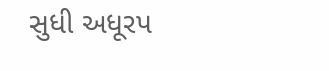સુધી અધૂરપ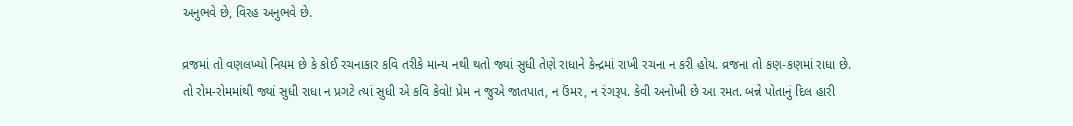અનુભવે છે, વિરહ અનુભવે છે.

વ્રજમાં તો વણલખ્યો નિયમ છે કે કોઈ રચનાકાર કવિ તરીકે માન્ય નથી થતો જ્યાં સુધી તેણે રાધાને કેન્દ્રમાં રાખી રચના ન કરી હોય. વ્રજના તો કણ-કણમાં રાધા છે. તો રોમ-રોમમાંથી જ્યાં સુધી રાધા ન પ્રગટે ત્યાં સુધી એ કવિ કેવો! પ્રેમ ન જુએ જાતપાત, ન ઉંમર, ન રંગરૂપ. કેવી અનોખી છે આ રમત. બન્ને પોતાનું દિલ હારી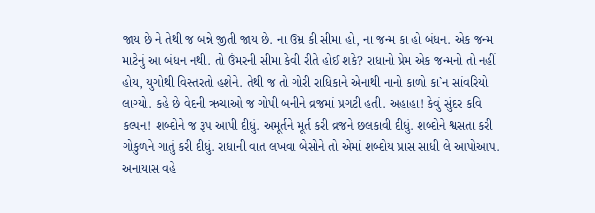જાય છે ને તેથી જ બન્ને જીતી જાય છે. ના ઉમ્ર કી સીમા હો, ના જન્મ કા હો બંધન. એક જન્મ માટેનું આ બંધન નથી. તો ઉંમરની સીમા કેવી રીતે હોઈ શકે? રાધાનો પ્રેમ એક જન્મનો તો નહીં હોય, યુગોથી વિસ્તરતો હશેને. તેથી જ તો ગોરી રાધિકાને એનાથી નાનો કાળો કા`ન સાંવરિયો લાગ્યો. કહે છે વેદની ઋચાઓ જ ગોપી બનીને વ્રજમાં પ્રગટી હતી. અહાહા! કેવું સુંદર કવિ કલ્પન! શબ્દોને જ રૂપ આપી દીધું. અમૂર્તને મૂર્ત કરી વ્રજને છલકાવી દીધું. શબ્દોને શ્વસતા કરી ગોકુળને ગાતું કરી દીધું. રાધાની વાત લખવા બેસોને તો એમાં શબ્દોય પ્રાસ સાધી લે આપોઆપ. અનાયાસ વહે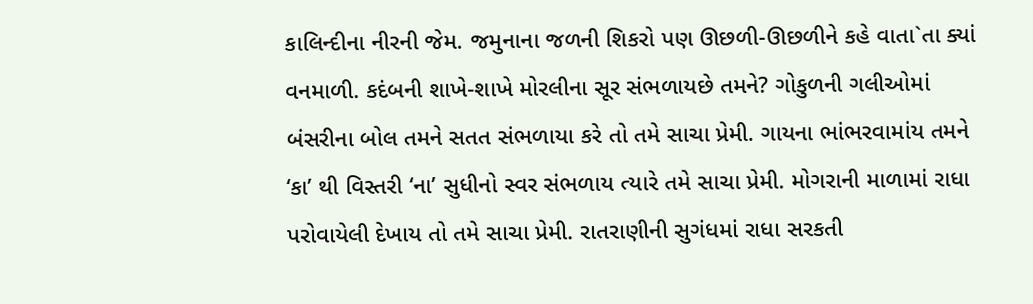કાલિન્દીના નીરની જેમ. જમુનાના જળની શિકરો પણ ઊછળી-ઊછળીને કહે વાતા`તા ક્યાં વનમાળી. કદંબની શાખે-શાખે મોરલીના સૂર સંભળાયછે તમને? ગોકુળની ગલીઓમાં બંસરીના બોલ તમને સતત સંભળાયા કરે તો તમે સાચા પ્રેમી. ગાયના ભાંભરવામાંય તમને ‘કા’ થી વિસ્તરી ‘ના’ સુધીનો સ્વર સંભળાય ત્યારે તમે સાચા પ્રેમી. મોગરાની માળામાં રાધા પરોવાયેલી દેખાય તો તમે સાચા પ્રેમી. રાતરાણીની સુગંધમાં રાધા સરકતી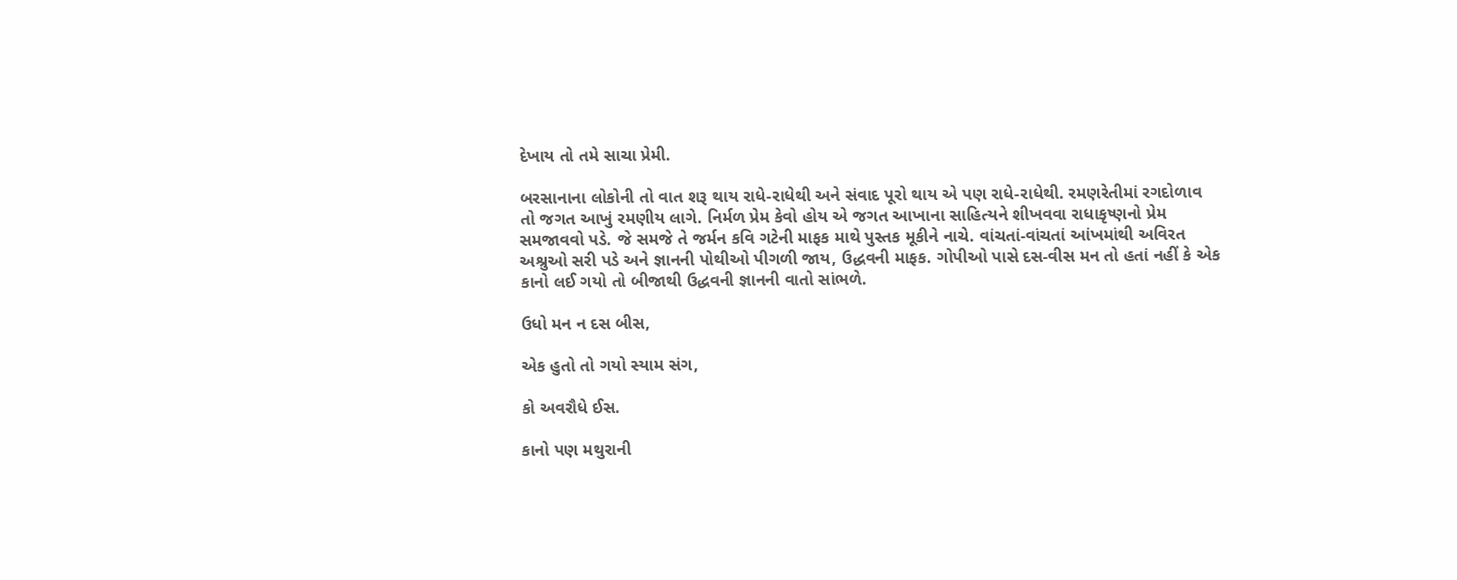દેખાય તો તમે સાચા પ્રેમી.

બરસાનાના લોકોની તો વાત શરૂ થાય રાધે-રાધેથી અને સંવાદ પૂરો થાય એ પણ રાધે-રાધેથી. રમણરેતીમાં રગદોળાવ તો જગત આખું રમણીય લાગે. નિર્મળ પ્રેમ કેવો હોય એ જગત આખાના સાહિત્યને શીખવવા રાધાકૃષ્ણનો પ્રેમ સમજાવવો પડે. જે સમજે તે જર્મન કવિ ગટેની માફક માથે પુસ્તક મૂકીને નાચે. વાંચતાં-વાંચતાં આંખમાંથી અવિરત અશ્રુઓ સરી પડે અને જ્ઞાનની પોથીઓ પીગળી જાય, ઉદ્ધવની માફક. ગોપીઓ પાસે દસ-વીસ મન તો હતાં નહીં કે એક કાનો લઈ ગયો તો બીજાથી ઉદ્ધવની જ્ઞાનની વાતો સાંભળે.

ઉધો મન ન દસ બીસ,

એક હુતો તો ગયો સ્યામ સંગ,

કો અવરૌધે ઈસ.

કાનો પણ મથુરાની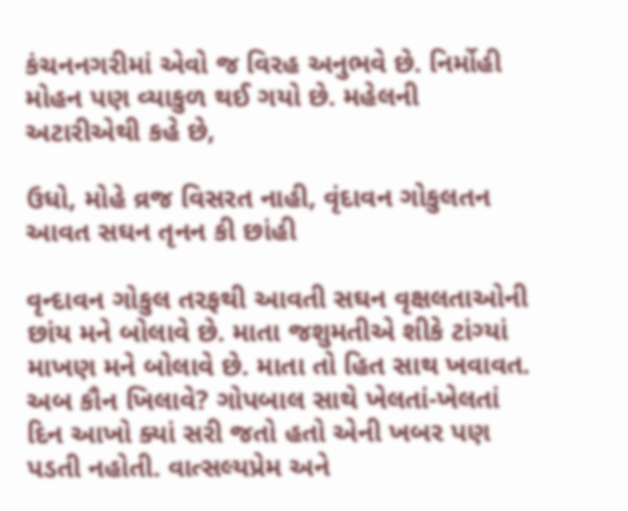કંચનનગરીમાં એવો જ વિરહ અનુભવે છે. નિર્મોહી મોહન પણ વ્યાકુળ થઈ ગયો છે. મહેલની અટારીએથી કહે છે,

ઉધો, મોહે વ્રજ વિસરત નાહી, વૃંદાવન ગોકુલતન આવત સઘન તૃનન કી છાંહી

વૃન્દાવન ગોકુલ તરફથી આવતી સઘન વૃક્ષલતાઓની છાંય મને બોલાવે છે. માતા જશુમતીએ શીકે ટાંગ્યાં માખણ મને બોલાવે છે. માતા તો હિત સાથ ખવાવત. અબ કૌન ખિલાવે? ગોપબાલ સાથે ખેલતાં-ખેલતાં દિન આખો ક્યાં સરી જતો હતો એની ખબર પણ પડતી નહોતી. વાત્સલ્યપ્રેમ અને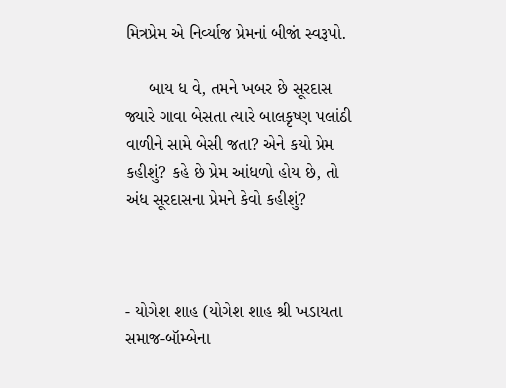મિત્રપ્રેમ એ નિર્વ્યાજ પ્રેમનાં બીજાં સ્વરૂપો.

     બાય ધ વે, તમને ખબર છે સૂરદાસ જ્યારે ગાવા બેસતા ત્યારે બાલકૃષ્ણ પલાંઠી વાળીને સામે બેસી જતા? એને કયો પ્રેમ કહીશું? કહે છે પ્રેમ આંધળો હોય છે, તો અંધ સૂરદાસના પ્રેમને કેવો કહીશું?



- યોગેશ શાહ (યોગેશ શાહ શ્રી ખડાયતા સમાજ-બૉમ્બેના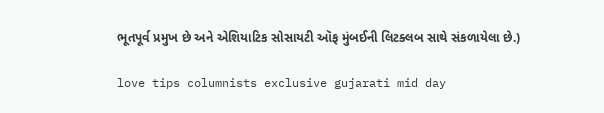ભૂતપૂર્વ પ્રમુખ છે અને એશિયાટિક સોસાયટી ઑફ મુંબઈની લિટક્લબ સાથે સંકળાયેલા છે.)

love tips columnists exclusive gujarati mid day